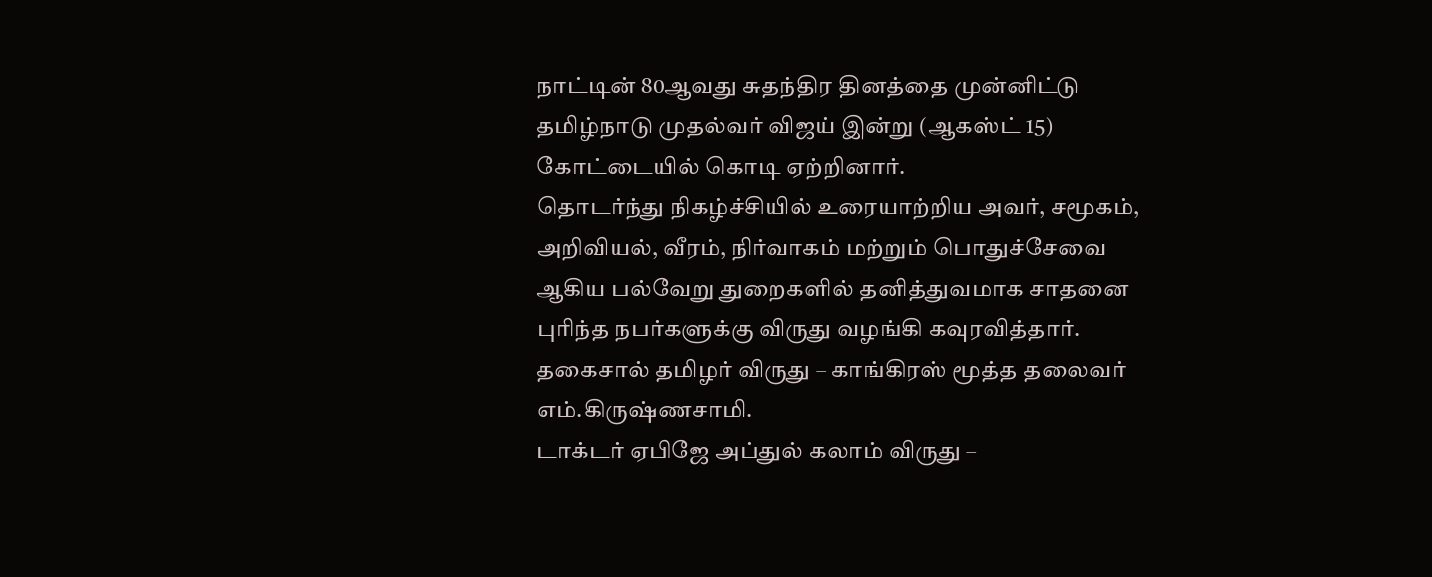நாட்டின் 80ஆவது சுதந்திர தினத்தை முன்னிட்டு தமிழ்நாடு முதல்வர் விஜய் இன்று (ஆகஸ்ட் 15) கோட்டையில் கொடி ஏற்றினார்.
தொடர்ந்து நிகழ்ச்சியில் உரையாற்றிய அவர், சமூகம், அறிவியல், வீரம், நிர்வாகம் மற்றும் பொதுச்சேவை ஆகிய பல்வேறு துறைகளில் தனித்துவமாக சாதனை புரிந்த நபர்களுக்கு விருது வழங்கி கவுரவித்தார்.
தகைசால் தமிழர் விருது – காங்கிரஸ் மூத்த தலைவர் எம்.கிருஷ்ணசாமி.
டாக்டர் ஏபிஜே அப்துல் கலாம் விருது –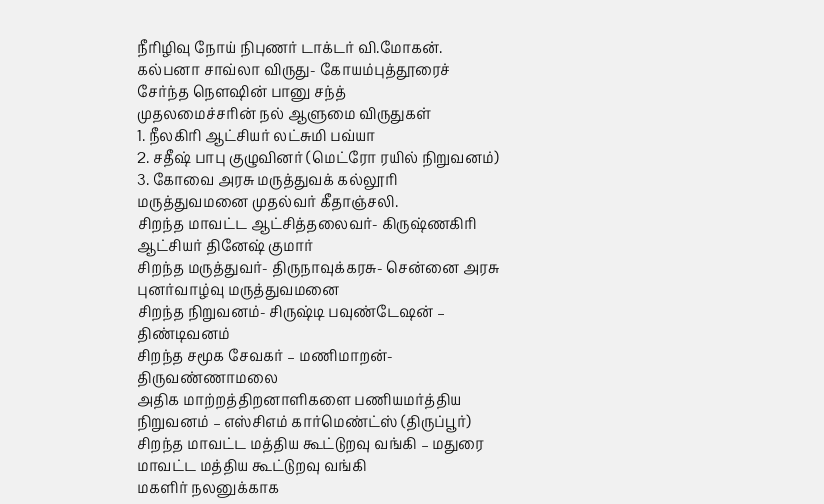நீரிழிவு நோய் நிபுணர் டாக்டர் வி.மோகன்.
கல்பனா சாவ்லா விருது- கோயம்புத்தூரைச் சேர்ந்த நௌஷின் பானு சந்த்
முதலமைச்சரின் நல் ஆளுமை விருதுகள்
1. நீலகிரி ஆட்சியர் லட்சுமி பவ்யா
2. சதீஷ் பாபு குழுவினர் (மெட்ரோ ரயில் நிறுவனம்)
3. கோவை அரசு மருத்துவக் கல்லூரி மருத்துவமனை முதல்வர் கீதாஞ்சலி.
சிறந்த மாவட்ட ஆட்சித்தலைவர்- கிருஷ்ணகிரி ஆட்சியர் தினேஷ் குமார்
சிறந்த மருத்துவர்- திருநாவுக்கரசு- சென்னை அரசு புனர்வாழ்வு மருத்துவமனை
சிறந்த நிறுவனம்- சிருஷ்டி பவுண்டேஷன் – திண்டிவனம்
சிறந்த சமூக சேவகர் – மணிமாறன்- திருவண்ணாமலை
அதிக மாற்றத்திறனாளிகளை பணியமர்த்திய நிறுவனம் – எஸ்சிஎம் கார்மெண்ட்ஸ் (திருப்பூர்)
சிறந்த மாவட்ட மத்திய கூட்டுறவு வங்கி – மதுரை மாவட்ட மத்திய கூட்டுறவு வங்கி
மகளிர் நலனுக்காக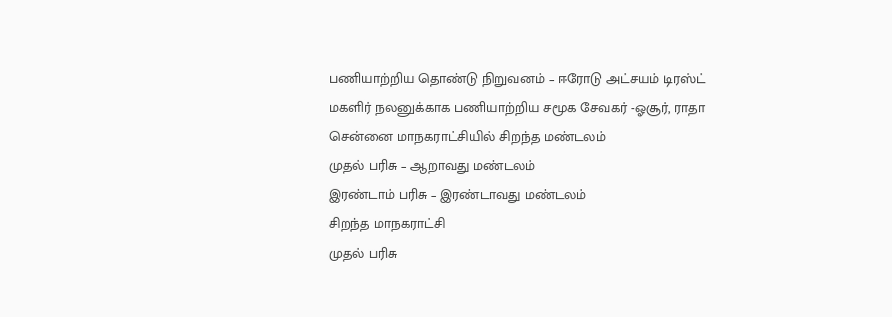பணியாற்றிய தொண்டு நிறுவனம் – ஈரோடு அட்சயம் டிரஸ்ட்
மகளிர் நலனுக்காக பணியாற்றிய சமூக சேவகர் -ஓசூர், ராதா
சென்னை மாநகராட்சியில் சிறந்த மண்டலம்
முதல் பரிசு – ஆறாவது மண்டலம்
இரண்டாம் பரிசு – இரண்டாவது மண்டலம்
சிறந்த மாநகராட்சி
முதல் பரிசு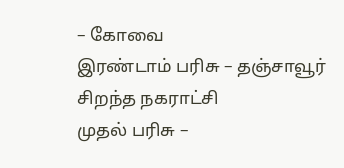– கோவை
இரண்டாம் பரிசு – தஞ்சாவூர்
சிறந்த நகராட்சி
முதல் பரிசு –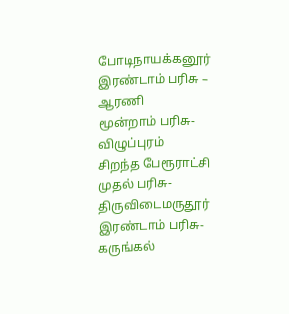போடிநாயக்கனூர்
இரண்டாம் பரிசு – ஆரணி
மூன்றாம் பரிசு- விழுப்புரம்
சிறந்த பேரூராட்சி
முதல் பரிசு- திருவிடைமருதூர்
இரண்டாம் பரிசு- கருங்கல்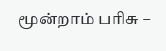மூன்றாம் பரிசு –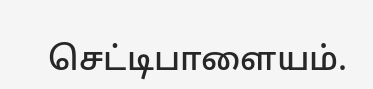செட்டிபாளையம்.